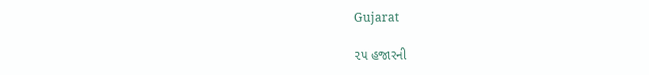Gujarat

૨૫ હજારની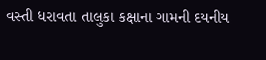વસ્તી ધરાવતા તાલુકા કક્ષાના ગામની દયનીય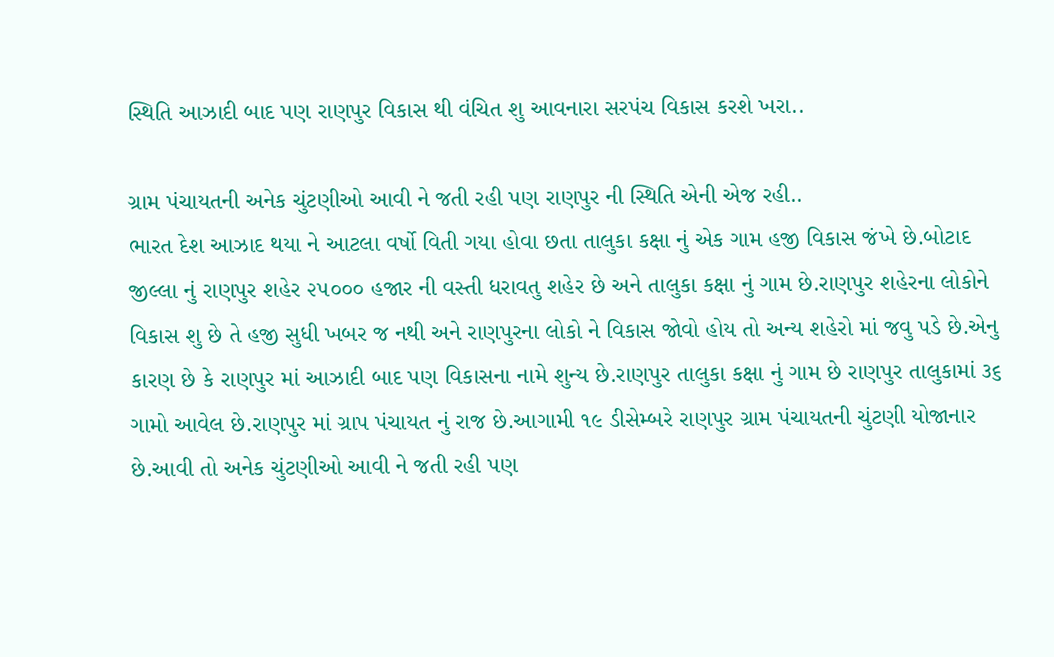સ્થિતિ આઝાદી બાદ પણ રાણપુર વિકાસ થી વંચિત શુ આવનારા સરપંચ વિકાસ કરશે ખરા..

ગ્રામ પંચાયતની અનેક ચુંટણીઓ આવી ને જતી રહી પણ રાણપુર ની સ્થિતિ એની એજ રહી..
ભારત દેશ આઝાદ થયા ને આટલા વર્ષો વિતી ગયા હોવા છતા તાલુકા કક્ષા નું એક ગામ હજી વિકાસ જંખે છે.બોટાદ જીલ્લા નું રાણપુર શહેર ૨૫૦૦૦ હજાર ની વસ્તી ધરાવતુ શહેર છે અને તાલુકા કક્ષા નું ગામ છે.રાણપુર શહેરના લોકોને વિકાસ શુ છે તે હજી સુધી ખબર જ નથી અને રાણપુરના લોકો ને વિકાસ જોવો હોય તો અન્ય શહેરો માં જવુ પડે છે.એનુ કારણ છે કે રાણપુર માં આઝાદી બાદ પણ વિકાસના નામે શુન્ય છે.રાણપુર તાલુકા કક્ષા નું ગામ છે રાણપુર તાલુકામાં ૩૬ ગામો આવેલ છે.રાણપુર માં ગ્રાપ પંચાયત નું રાજ છે.આગામી ૧૯ ડીસેમ્બરે રાણપુર ગ્રામ પંચાયતની ચુંટણી યોજાનાર છે.આવી તો અનેક ચુંટણીઓ આવી ને જતી રહી પણ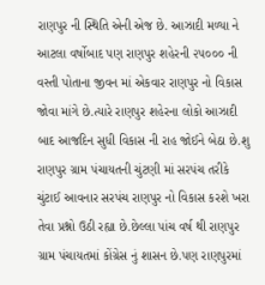રાણપુર ની સ્થિતિ એની એજ છે. આઝાદી મળ્યા ને આટલા વર્ષોબાદ પણ રાણપુર શહેરની ૨૫૦૦૦ ની વસ્તી પોતાના જીવન માં એકવાર રાણપુર નો વિકાસ જોવા માંગે છે.ત્યારે રાણપુર શહેરના લોકો આઝાદી બાદ આજદિન સુધી વિકાસ ની રાહ જોઈને બેઠા છે.શુ રાણપુર ગ્રામ પંચાયતની ચુંટણી માં સરપંચ તરીકે ચુંટાઈ આવનાર સરપંચ રાણપુર નો વિકાસ કરશે ખરા તેવા પ્રશ્નો ઉઠી રહ્યા છે.છેલ્લા પાંચ વર્ષ થી રાણપુર ગ્રામ પંચાયતમાં કોંગ્રેસ નું શાસન છે.પણ રાણપુરમાં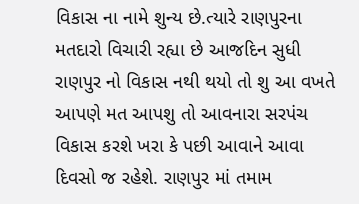વિકાસ ના નામે શુન્ય છે.ત્યારે રાણપુરના મતદારો વિચારી રહ્યા છે આજદિન સુધી રાણપુર નો વિકાસ નથી થયો તો શુ આ વખતે આપણે મત આપશુ તો આવનારા સરપંચ વિકાસ કરશે ખરા કે પછી આવાને આવા દિવસો જ રહેશે. રાણપુર માં તમામ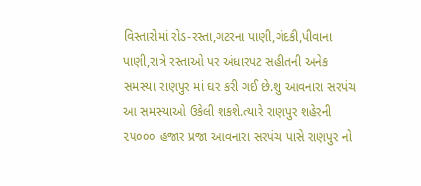વિસ્તારોમાં રોડ-રસ્તા,ગટરના પાણી,ગંદકી,પીવાના પાણી,રાત્રે રસ્તાઓ પર અંધારપટ સહીતની અનેક સમસ્યા રાણપુર માં ઘર કરી ગઈ છે.શુ આવનારા સરપંચ આ સમસ્યાઓ ઉકેલી શકશે.ત્યારે રાણપુર શહેરની ૨૫૦૦૦ હજાર પ્રજા આવનારા સરપંચ પાસે રાણપુર નો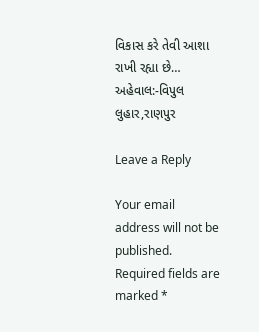વિકાસ કરે તેવી આશા રાખી રહ્યા છે…
અહેવાલ:-વિપુલ લુહાર,રાણપુર

Leave a Reply

Your email address will not be published. Required fields are marked *